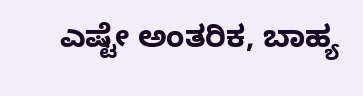ಎಷ್ಟೇ ಅಂತರಿಕ, ಬಾಹ್ಯ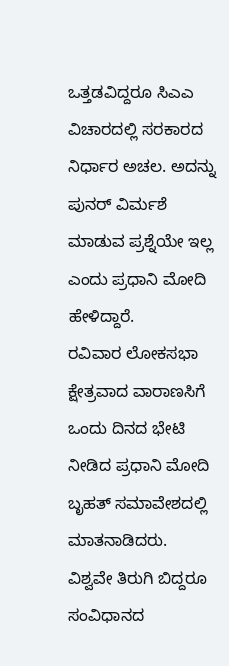ಒತ್ತಡವಿದ್ದರೂ ಸಿಎಎ ವಿಚಾರದಲ್ಲಿ ಸರಕಾರದ ನಿರ್ಧಾರ ಅಚಲ. ಅದನ್ನು ಪುನರ್ ವಿರ್ಮಶೆ ಮಾಡುವ ಪ್ರಶ್ನೆಯೇ ಇಲ್ಲ ಎಂದು ಪ್ರಧಾನಿ ಮೋದಿ ಹೇಳಿದ್ದಾರೆ.
ರವಿವಾರ ಲೋಕಸಭಾ ಕ್ಷೇತ್ರವಾದ ವಾರಾಣಸಿಗೆ ಒಂದು ದಿನದ ಭೇಟಿ ನೀಡಿದ ಪ್ರಧಾನಿ ಮೋದಿ ಬೃಹತ್ ಸಮಾವೇಶದಲ್ಲಿ ಮಾತನಾಡಿದರು.
ವಿಶ್ವವೇ ತಿರುಗಿ ಬಿದ್ದರೂ ಸಂವಿಧಾನದ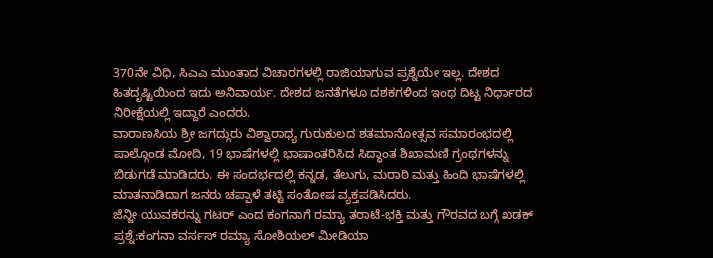370ನೇ ವಿಧಿ, ಸಿಎಎ ಮುಂತಾದ ವಿಚಾರಗಳಲ್ಲಿ ರಾಜಿಯಾಗುವ ಪ್ರಶ್ನೆಯೇ ಇಲ್ಲ. ದೇಶದ ಹಿತದೃಷ್ಟಿಯಿಂದ ಇದು ಅನಿವಾರ್ಯ. ದೇಶದ ಜನತೆಗಳೂ ದಶಕಗಳಿಂದ ಇಂಥ ದಿಟ್ಟ ನಿರ್ಧಾರದ ನಿರೀಕ್ಷೆಯಲ್ಲಿ ಇದ್ದಾರೆ ಎಂದರು.
ವಾರಾಣಸಿಯ ಶ್ರೀ ಜಗದ್ಗುರು ವಿಶ್ವಾರಾಧ್ಯ ಗುರುಕುಲದ ಶತಮಾನೋತ್ಸವ ಸಮಾರಂಭದಲ್ಲಿ ಪಾಲ್ಗೊಂಡ ಮೋದಿ, 19 ಭಾಷೆಗಳಲ್ಲಿ ಭಾಷಾಂತರಿಸಿದ ಸಿದ್ಧಾಂತ ಶಿಖಾಮಣಿ ಗ್ರಂಥಗಳನ್ನು ಬಿಡುಗಡೆ ಮಾಡಿದರು. ಈ ಸಂದರ್ಭದಲ್ಲಿ ಕನ್ನಡ, ತೆಲುಗು, ಮರಾಠಿ ಮತ್ತು ಹಿಂದಿ ಭಾಷೆಗಳಲ್ಲಿ ಮಾತನಾಡಿದಾಗ ಜನರು ಚಪ್ಪಾಳೆ ತಟ್ಟಿ ಸಂತೋಷ ವ್ಯಕ್ತಪಡಿಸಿದರು.
ಜೆನ್ಜೀ ಯುವಕರನ್ನು ಗಟರ್ ಎಂದ ಕಂಗನಾಗೆ ರಮ್ಯಾ ತರಾಟೆ-ಭಕ್ತಿ ಮತ್ತು ಗೌರವದ ಬಗ್ಗೆ ಖಡಕ್ ಪ್ರಶ್ನೆ:ಕಂಗನಾ ವರ್ಸಸ್ ರಮ್ಯಾ ಸೋಶಿಯಲ್ ಮೀಡಿಯಾ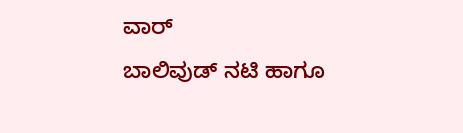ವಾರ್
ಬಾಲಿವುಡ್ ನಟಿ ಹಾಗೂ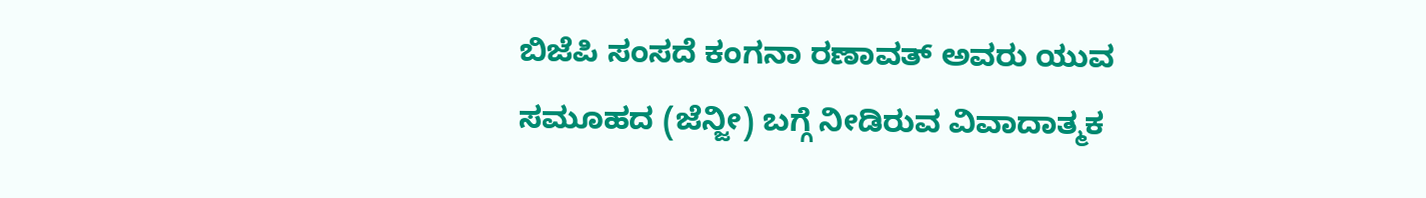ಬಿಜೆಪಿ ಸಂಸದೆ ಕಂಗನಾ ರಣಾವತ್ ಅವರು ಯುವ ಸಮೂಹದ (ಜೆನ್ಜೀ) ಬಗ್ಗೆ ನೀಡಿರುವ ವಿವಾದಾತ್ಮಕ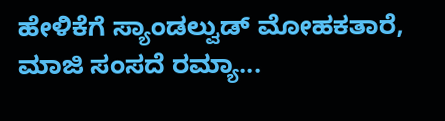ಹೇಳಿಕೆಗೆ ಸ್ಯಾಂಡಲ್ವುಡ್ ಮೋಹಕತಾರೆ, ಮಾಜಿ ಸಂಸದೆ ರಮ್ಯಾ...